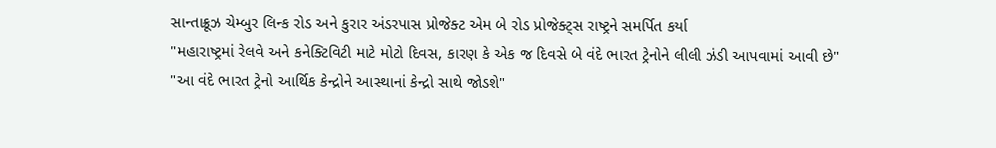સાન્તાક્રૂઝ ચેમ્બુર લિન્ક રોડ અને કુરાર અંડરપાસ પ્રોજેક્ટ એમ બે રોડ પ્રોજેક્ટ્સ રાષ્ટ્રને સમર્પિત કર્યા
"મહારાષ્ટ્રમાં રેલવે અને કનેક્ટિવિટી માટે મોટો દિવસ, કારણ કે એક જ દિવસે બે વંદે ભારત ટ્રેનોને લીલી ઝંડી આપવામાં આવી છે"
"આ વંદે ભારત ટ્રેનો આર્થિક કેન્દ્રોને આસ્થાનાં કેન્દ્રો સાથે જોડશે"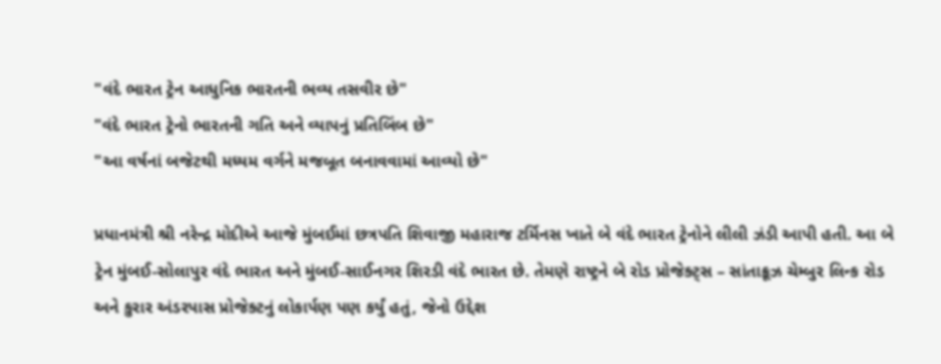"વંદે ભારત ટ્રેન આધુનિક ભારતની ભવ્ય તસવીર છે"
"વંદે ભારત ટ્રેનો ભારતની ગતિ અને વ્યાપનું પ્રતિબિંબ છે"
"આ વર્ષનાં બજેટથી મધ્યમ વર્ગને મજબૂત બનાવવામાં આવ્યો છે"

પ્રધાનમંત્રી શ્રી નરેન્દ્ર મોદીએ આજે મુંબઈમાં છત્રપતિ શિવાજી મહારાજ ટર્મિનસ ખાતે બે વંદે ભારત ટ્રેનોને લીલી ઝંડી આપી હતી. આ બે ટ્રેન મુંબઈ-સોલાપુર વંદે ભારત અને મુંબઈ-સાઈનગર શિરડી વંદે ભારત છે. તેમણે રાષ્ટ્રને બે રોડ પ્રોજેક્ટ્સ – સાંતાક્રૂઝ ચેમ્બુર લિન્ક રોડ અને કુરાર અંડરપાસ પ્રોજેક્ટનું લોકાર્પણ પણ કર્યું હતું, જેનો ઉદ્દેશ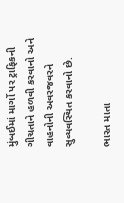મુંબઈમાં માર્ગો પર ટ્રાફિકની ગીચતાને હળવી કરવાનો અને વાહનોની અવરજવરને સુવ્યવસ્થિત કરવાનો છે.

ભારત માતા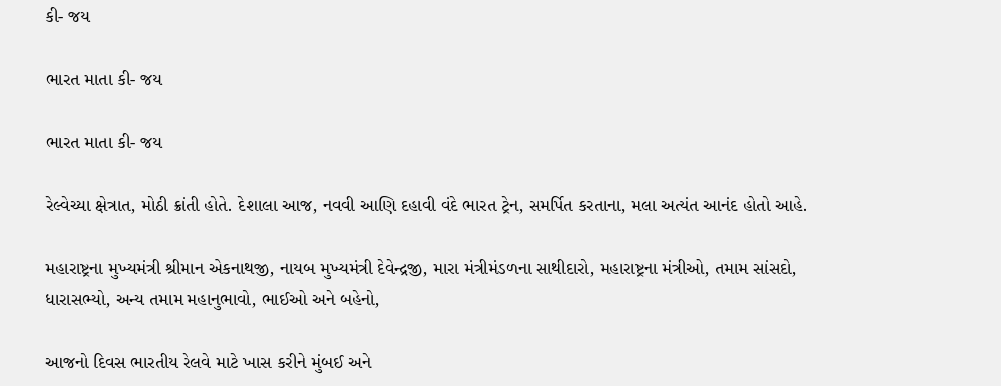કી- જય

ભારત માતા કી- જય

ભારત માતા કી- જય

રેલ્વેચ્યા ક્ષેત્રાત, મોઠી ક્રાંતી હોતે. દેશાલા આજ, નવવી આણિ દહાવી વંદે ભારત ટ્રેન, સમર્પિત કરતાના, મલા અત્યંત આનંદ હોતો આહે.

મહારાષ્ટ્રના મુખ્યમંત્રી શ્રીમાન એકનાથજી, નાયબ મુખ્યમંત્રી દેવેન્દ્રજી, મારા મંત્રીમંડળના સાથીદારો, મહારાષ્ટ્રના મંત્રીઓ, તમામ સાંસદો, ધારાસભ્યો, અન્ય તમામ મહાનુભાવો, ભાઈઓ અને બહેનો,

આજનો દિવસ ભારતીય રેલવે માટે ખાસ કરીને મુંબઈ અને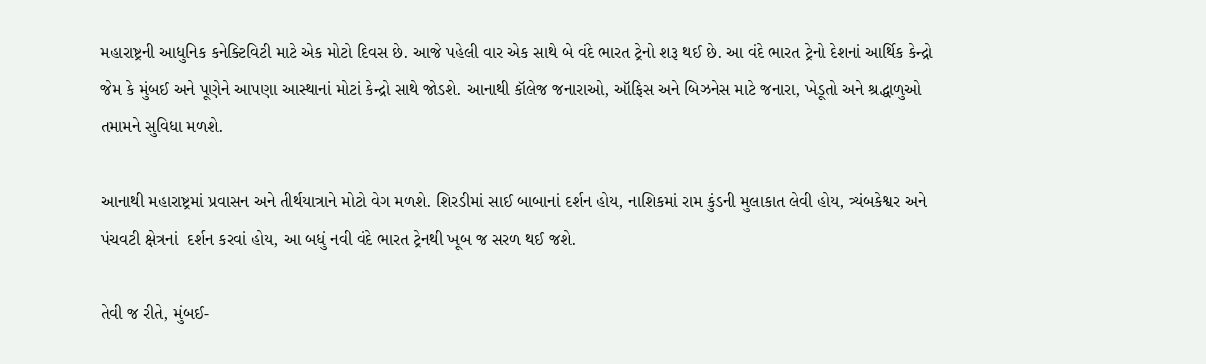મહારાષ્ટ્રની આધુનિક કનેક્ટિવિટી માટે એક મોટો દિવસ છે. આજે પહેલી વાર એક સાથે બે વંદે ભારત ટ્રેનો શરૂ થઈ છે. આ વંદે ભારત ટ્રેનો દેશનાં આર્થિક કેન્દ્રો જેમ કે મુંબઈ અને પૂણેને આપણા આસ્થાનાં મોટાં કેન્દ્રો સાથે જોડશે. આનાથી કૉલેજ જનારાઓ, ઑફિસ અને બિઝનેસ માટે જનારા, ખેડૂતો અને શ્રદ્ધાળુઓ તમામને સુવિધા મળશે.

આનાથી મહારાષ્ટ્રમાં પ્રવાસન અને તીર્થયાત્રાને મોટો વેગ મળશે. શિરડીમાં સાઈ બાબાનાં દર્શન હોય, નાશિકમાં રામ કુંડની મુલાકાત લેવી હોય, ત્ર્યંબકેશ્વર અને પંચવટી ક્ષેત્રનાં  દર્શન કરવાં હોય, આ બધું નવી વંદે ભારત ટ્રેનથી ખૂબ જ સરળ થઈ જશે.

તેવી જ રીતે, મુંબઈ-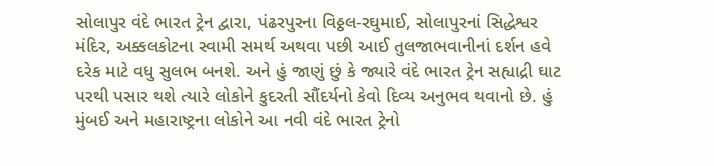સોલાપુર વંદે ભારત ટ્રેન દ્વારા, પંઢરપુરના વિઠ્ઠલ-રઘુમાઈ, સોલાપુરનાં સિદ્ધેશ્વર મંદિર, અક્કલકોટના સ્વામી સમર્થ અથવા પછી આઈ તુલજાભવાનીનાં દર્શન હવે દરેક માટે વધુ સુલભ બનશે. અને હું જાણું છું કે જ્યારે વંદે ભારત ટ્રેન સહ્યાદ્રી ઘાટ પરથી પસાર થશે ત્યારે લોકોને કુદરતી સૌંદર્યનો કેવો દિવ્ય અનુભવ થવાનો છે. હું મુંબઈ અને મહારાષ્ટ્રના લોકોને આ નવી વંદે ભારત ટ્રેનો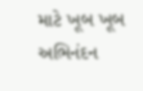માટે ખૂબ ખૂબ અભિનંદન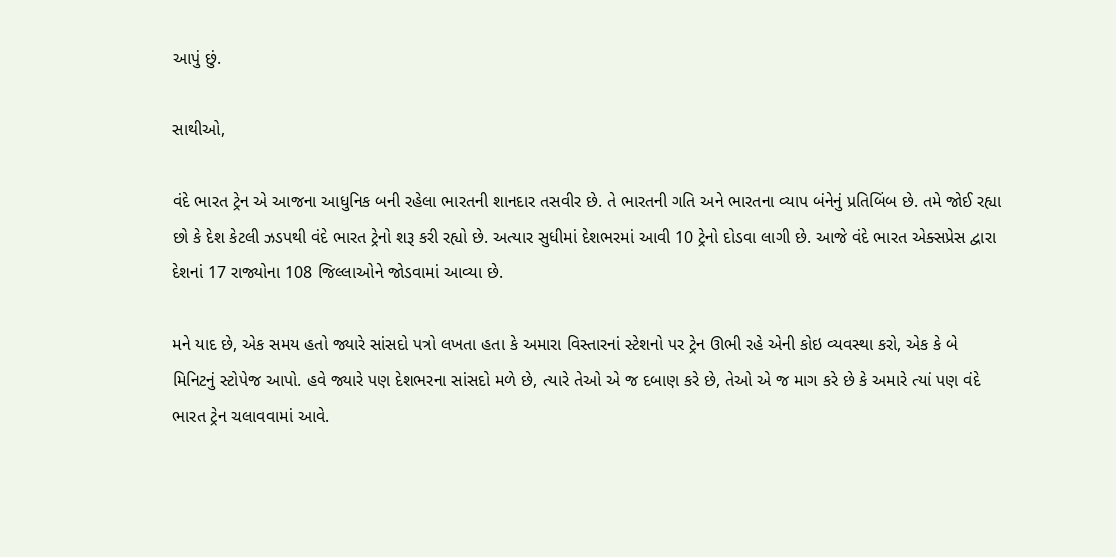આપું છું.

સાથીઓ,

વંદે ભારત ટ્રેન એ આજના આધુનિક બની રહેલા ભારતની શાનદાર તસવીર છે. તે ભારતની ગતિ અને ભારતના વ્યાપ બંનેનું પ્રતિબિંબ છે. તમે જોઈ રહ્યા છો કે દેશ કેટલી ઝડપથી વંદે ભારત ટ્રેનો શરૂ કરી રહ્યો છે. અત્યાર સુધીમાં દેશભરમાં આવી 10 ટ્રેનો દોડવા લાગી છે. આજે વંદે ભારત એક્સપ્રેસ દ્વારા દેશનાં 17 રાજ્યોના 108 જિલ્લાઓને જોડવામાં આવ્યા છે.

મને યાદ છે, એક સમય હતો જ્યારે સાંસદો પત્રો લખતા હતા કે અમારા વિસ્તારનાં સ્ટેશનો પર ટ્રેન ઊભી રહે એની કોઇ વ્યવસ્થા કરો, એક કે બે મિનિટનું સ્ટોપેજ આપો. હવે જ્યારે પણ દેશભરના સાંસદો મળે છે, ત્યારે તેઓ એ જ દબાણ કરે છે, તેઓ એ જ માગ કરે છે કે અમારે ત્યાં પણ વંદે ભારત ટ્રેન ચલાવવામાં આવે.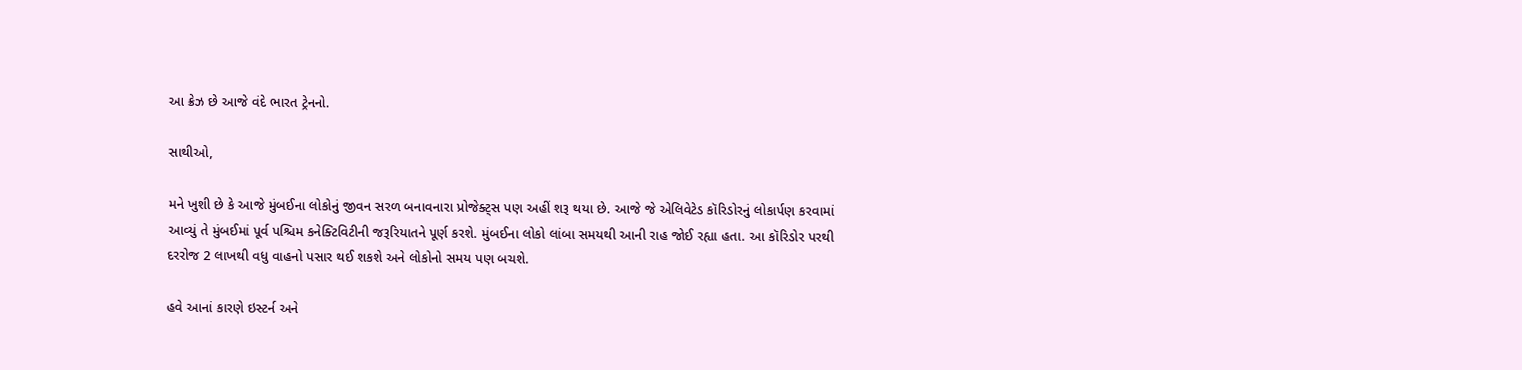આ ક્રેઝ છે આજે વંદે ભારત ટ્રેનનો.

સાથીઓ,

મને ખુશી છે કે આજે મુંબઈના લોકોનું જીવન સરળ બનાવનારા પ્રોજેક્ટ્સ પણ અહીં શરૂ થયા છે. આજે જે એલિવેટેડ કૉરિડોરનું લોકાર્પણ કરવામાં આવ્યું તે મુંબઈમાં પૂર્વ પશ્ચિમ કનેક્ટિવિટીની જરૂરિયાતને પૂર્ણ કરશે. મુંબઈના લોકો લાંબા સમયથી આની રાહ જોઈ રહ્યા હતા. આ કૉરિડોર પરથી દરરોજ 2 લાખથી વધુ વાહનો પસાર થઈ શકશે અને લોકોનો સમય પણ બચશે.

હવે આનાં કારણે ઇસ્ટર્ન અને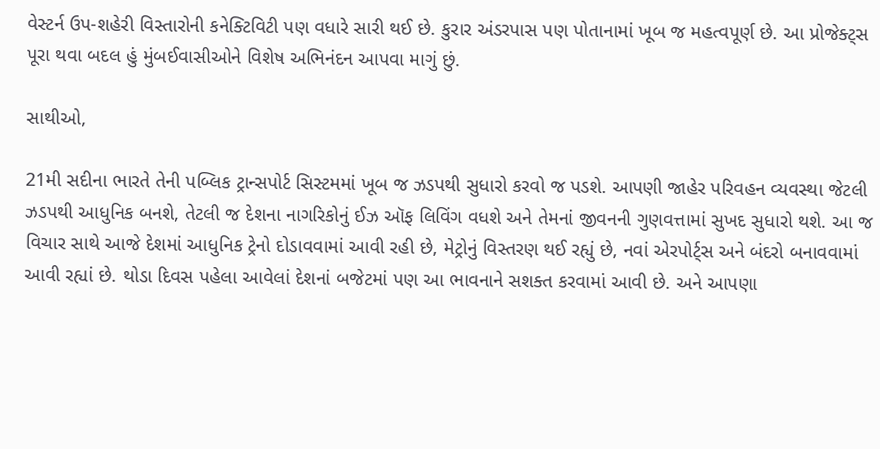વેસ્ટર્ન ઉપ-શહેરી વિસ્તારોની કનેક્ટિવિટી પણ વધારે સારી થઈ છે. કુરાર અંડરપાસ પણ પોતાનામાં ખૂબ જ મહત્વપૂર્ણ છે. આ પ્રોજેક્ટ્સ પૂરા થવા બદલ હું મુંબઈવાસીઓને વિશેષ અભિનંદન આપવા માગું છું.

સાથીઓ,

21મી સદીના ભારતે તેની પબ્લિક ટ્રાન્સપોર્ટ સિસ્ટમમાં ખૂબ જ ઝડપથી સુધારો કરવો જ પડશે. આપણી જાહેર પરિવહન વ્યવસ્થા જેટલી ઝડપથી આધુનિક બનશે, તેટલી જ દેશના નાગરિકોનું ઈઝ ઑફ લિવિંગ વધશે અને તેમનાં જીવનની ગુણવત્તામાં સુખદ સુધારો થશે. આ જ વિચાર સાથે આજે દેશમાં આધુનિક ટ્રેનો દોડાવવામાં આવી રહી છે, મેટ્રોનું વિસ્તરણ થઈ રહ્યું છે, નવાં એરપોર્ટ્સ અને બંદરો બનાવવામાં આવી રહ્યાં છે. થોડા દિવસ પહેલા આવેલાં દેશનાં બજેટમાં પણ આ ભાવનાને સશક્ત કરવામાં આવી છે. અને આપણા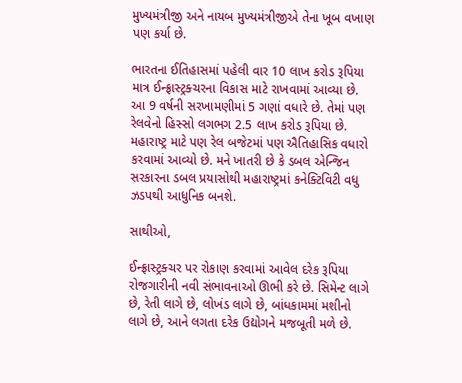મુખ્યમંત્રીજી અને નાયબ મુખ્યમંત્રીજીએ તેના ખૂબ વખાણ પણ કર્યા છે.

ભારતના ઈતિહાસમાં પહેલી વાર 10 લાખ કરોડ રૂપિયા માત્ર ઈન્ફ્રાસ્ટ્રક્ચરના વિકાસ માટે રાખવામાં આવ્યા છે. આ 9 વર્ષની સરખામણીમાં 5 ગણાં વધારે છે. તેમાં પણ રેલવેનો હિસ્સો લગભગ 2.5 લાખ કરોડ રૂપિયા છે. મહારાષ્ટ્ર માટે પણ રેલ બજેટમાં પણ ઐતિહાસિક વધારો કરવામાં આવ્યો છે. મને ખાતરી છે કે ડબલ એન્જિન સરકારના ડબલ પ્રયાસોથી મહારાષ્ટ્રમાં કનેક્ટિવિટી વધુ ઝડપથી આધુનિક બનશે.

સાથીઓ,

ઈન્ફ્રાસ્ટ્રક્ચર પર રોકાણ કરવામાં આવેલ દરેક રૂપિયા રોજગારીની નવી સંભાવનાઓ ઊભી કરે છે. સિમેન્ટ લાગે છે, રેતી લાગે છે, લોખંડ લાગે છે, બાંધકામમાં મશીનો લાગે છે, આને લગતા દરેક ઉદ્યોગને મજબૂતી મળે છે.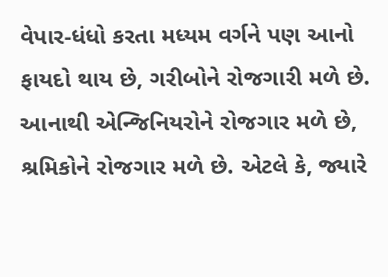વેપાર-ધંધો કરતા મધ્યમ વર્ગને પણ આનો ફાયદો થાય છે, ગરીબોને રોજગારી મળે છે. આનાથી એન્જિનિયરોને રોજગાર મળે છે, શ્રમિકોને રોજગાર મળે છે. એટલે કે, જ્યારે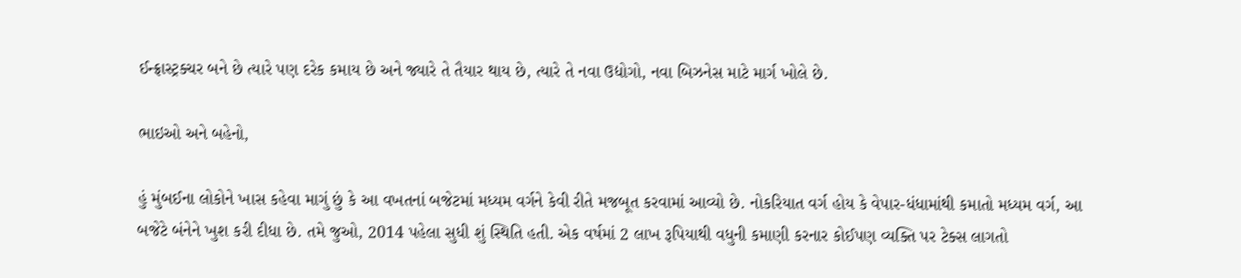ઈન્ફ્રાસ્ટ્રક્ચર બને છે ત્યારે પણ દરેક કમાય છે અને જ્યારે તે તૈયાર થાય છે, ત્યારે તે નવા ઉદ્યોગો, નવા બિઝનેસ માટે માર્ગ ખોલે છે.

ભાઇઓ અને બહેનો,

હું મુંબઈના લોકોને ખાસ કહેવા માગું છું કે આ વખતનાં બજેટમાં મધ્યમ વર્ગને કેવી રીતે મજબૂત કરવામાં આવ્યો છે. નોકરિયાત વર્ગ હોય કે વેપાર-ધંધામાંથી કમાતો મધ્યમ વર્ગ, આ બજેટે બંનેને ખુશ કરી દીધા છે. તમે જુઓ, 2014 પહેલા સુધી શું સ્થિતિ હતી. એક વર્ષમાં 2 લાખ રૂપિયાથી વધુની કમાણી કરનાર કોઈપણ વ્યક્તિ પર ટેક્સ લાગતો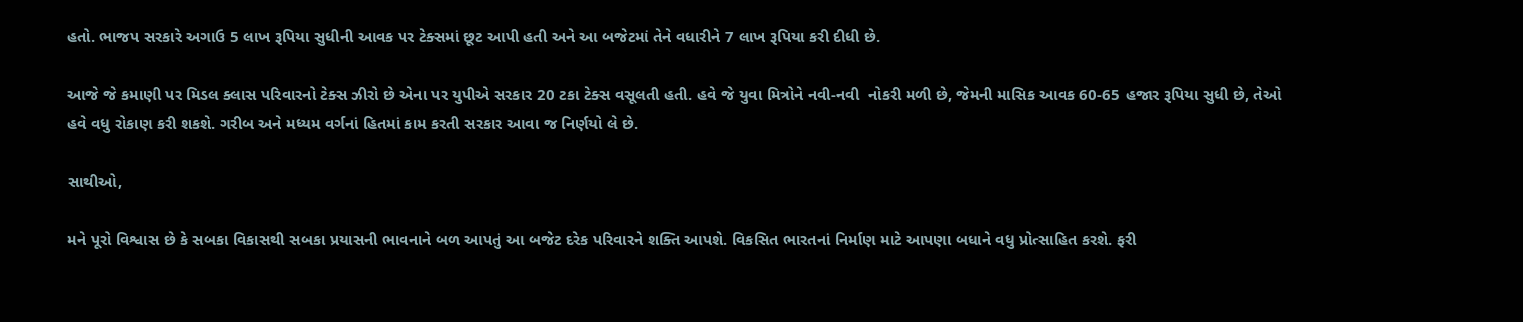હતો. ભાજપ સરકારે અગાઉ 5 લાખ રૂપિયા સુધીની આવક પર ટેક્સમાં છૂટ આપી હતી અને આ બજેટમાં તેને વધારીને 7 લાખ રૂપિયા કરી દીધી છે.

આજે જે કમાણી પર મિડલ ક્લાસ પરિવારનો ટેક્સ ઝીરો છે એના પર યુપીએ સરકાર 20 ટકા ટેક્સ વસૂલતી હતી. હવે જે યુવા મિત્રોને નવી-નવી  નોકરી મળી છે, જેમની માસિક આવક 60-65 હજાર રૂપિયા સુધી છે, તેઓ હવે વધુ રોકાણ કરી શકશે. ગરીબ અને મધ્યમ વર્ગનાં હિતમાં કામ કરતી સરકાર આવા જ નિર્ણયો લે છે.

સાથીઓ,

મને પૂરો વિશ્વાસ છે કે સબકા વિકાસથી સબકા પ્રયાસની ભાવનાને બળ આપતું આ બજેટ દરેક પરિવારને શક્તિ આપશે. વિકસિત ભારતનાં નિર્માણ માટે આપણા બધાને વધુ પ્રોત્સાહિત કરશે. ફરી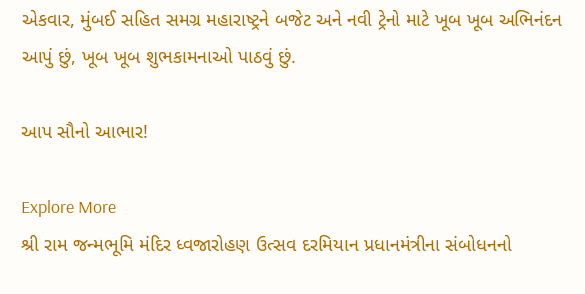એકવાર, મુંબઈ સહિત સમગ્ર મહારાષ્ટ્રને બજેટ અને નવી ટ્રેનો માટે ખૂબ ખૂબ અભિનંદન આપું છું, ખૂબ ખૂબ શુભકામનાઓ પાઠવું છું.

આપ સૌનો આભાર!

Explore More
શ્રી રામ જન્મભૂમિ મંદિર ધ્વજારોહણ ઉત્સવ દરમિયાન પ્રધાનમંત્રીના સંબોધનનો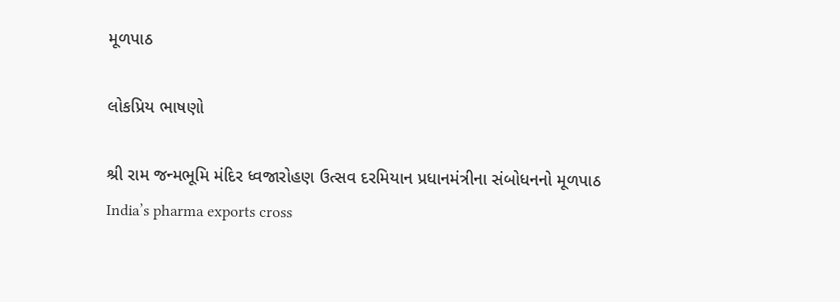મૂળપાઠ

લોકપ્રિય ભાષણો

શ્રી રામ જન્મભૂમિ મંદિર ધ્વજારોહણ ઉત્સવ દરમિયાન પ્રધાનમંત્રીના સંબોધનનો મૂળપાઠ
India’s pharma exports cross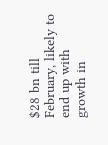$28 bn till February, likely to end up with growth in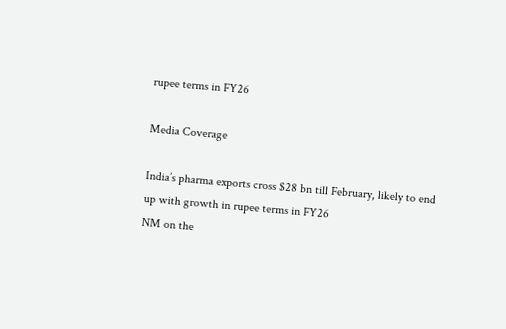rupee terms in FY26

Media Coverage

India’s pharma exports cross $28 bn till February, likely to end up with growth in rupee terms in FY26
NM on the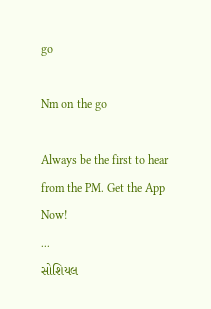go

Nm on the go

Always be the first to hear from the PM. Get the App Now!
...
સોશિયલ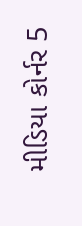મીડિયા કોર્નર 5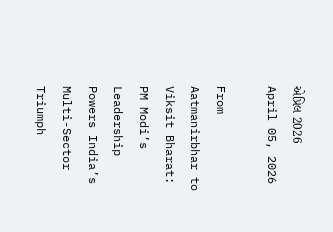એપ્રિલ 2026
April 05, 2026

From Aatmanirbhar to Viksit Bharat: PM Modi’s Leadership Powers India’s Multi-Sector Triumph